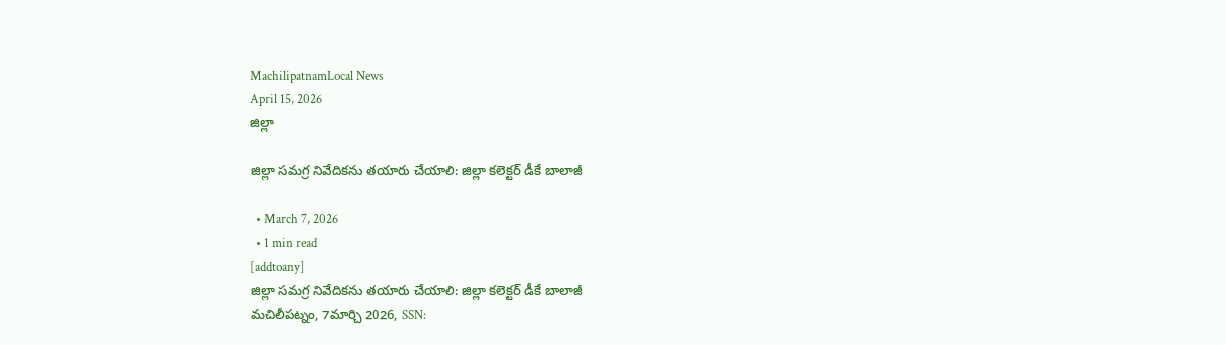MachilipatnamLocal News
April 15, 2026
జిల్లా

జిల్లా సమగ్ర నివేదికను తయారు చేయాలి: జిల్లా కలెక్టర్ డీకే బాలాజీ

  • March 7, 2026
  • 1 min read
[addtoany]
జిల్లా సమగ్ర నివేదికను తయారు చేయాలి: జిల్లా కలెక్టర్ డీకే బాలాజీ
మచిలీపట్నం, 7మార్చి 2026, SSN: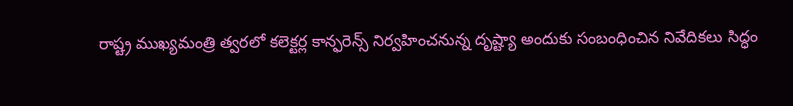రాష్ట్ర ముఖ్యమంత్రి త్వరలో కలెక్టర్ల కాన్ఫరెన్స్ నిర్వహించనున్న దృష్ట్యా అందుకు సంబంధించిన నివేదికలు సిద్ధం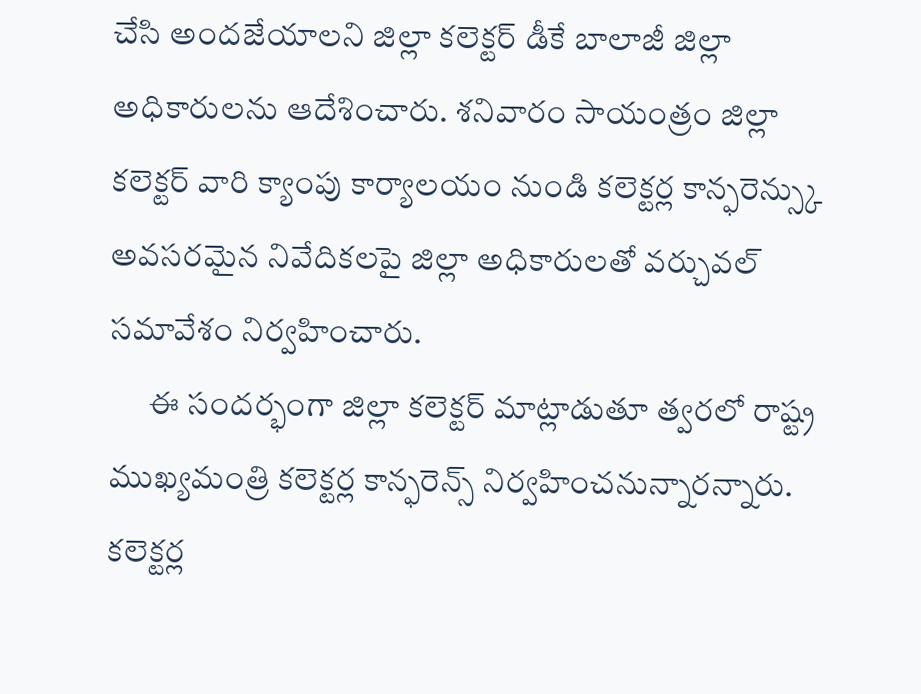చేసి అందజేయాలని జిల్లా కలెక్టర్ డీకే బాలాజీ జిల్లా అధికారులను ఆదేశించారు. శనివారం సాయంత్రం జిల్లా కలెక్టర్ వారి క్యాంపు కార్యాలయం నుండి కలెక్టర్ల కాన్ఫరెన్స్కు అవసరమైన నివేదికలపై జిల్లా అధికారులతో వర్చువల్ సమావేశం నిర్వహించారు.
      ఈ సందర్భంగా జిల్లా కలెక్టర్ మాట్లాడుతూ త్వరలో రాష్ట్ర ముఖ్యమంత్రి కలెక్టర్ల కాన్ఫరెన్స్ నిర్వహించనున్నారన్నారు. కలెక్టర్ల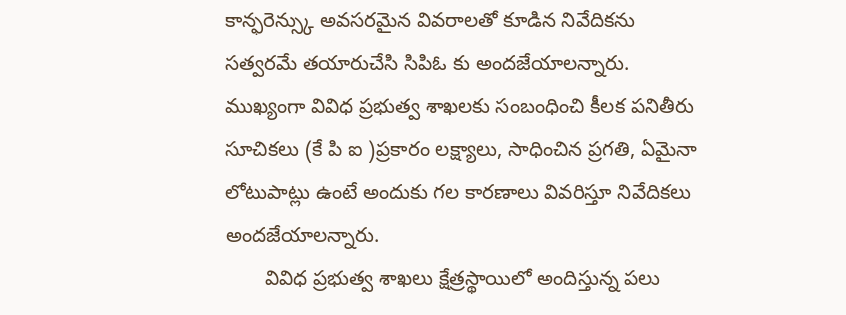కాన్ఫరెన్స్కు అవసరమైన వివరాలతో కూడిన నివేదికను సత్వరమే తయారుచేసి సిపిఓ కు అందజేయాలన్నారు. ముఖ్యంగా వివిధ ప్రభుత్వ శాఖలకు సంబంధించి కీలక పనితీరు సూచికలు (కే పి ఐ )ప్రకారం లక్ష్యాలు, సాధించిన ప్రగతి, ఏమైనా లోటుపాట్లు ఉంటే అందుకు గల కారణాలు వివరిస్తూ నివేదికలు అందజేయాలన్నారు.
       వివిధ ప్రభుత్వ శాఖలు క్షేత్రస్థాయిలో అందిస్తున్న పలు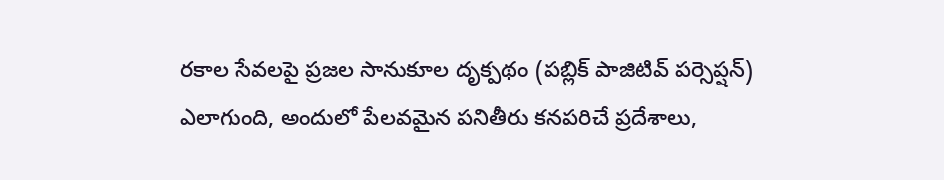రకాల సేవలపై ప్రజల సానుకూల దృక్పథం (పబ్లిక్ పాజిటివ్ పర్సెప్షన్) ఎలాగుంది, అందులో పేలవమైన పనితీరు కనపరిచే ప్రదేశాలు,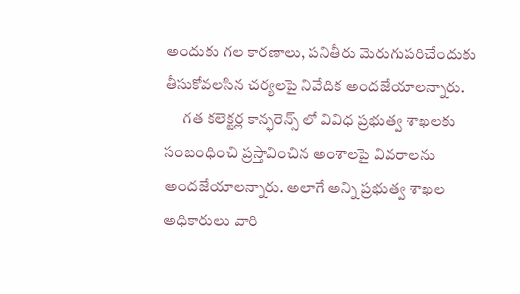అందుకు గల కారణాలు, పనితీరు మెరుగుపరిచేందుకు తీసుకోవలసిన చర్యలపై నివేదిక అందజేయాలన్నారు.
      గత కలెక్టర్ల కాన్ఫరెన్స్ లో వివిధ ప్రభుత్వ శాఖలకు సంబంధించి ప్రస్తావించిన అంశాలపై వివరాలను అందజేయాలన్నారు. అలాగే అన్ని ప్రభుత్వ శాఖల అధికారులు వారి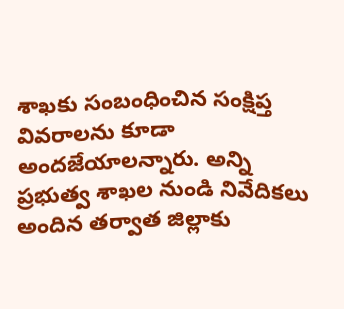శాఖకు సంబంధించిన సంక్షిప్త వివరాలను కూడా అందజేయాలన్నారు. అన్ని ప్రభుత్వ శాఖల నుండి నివేదికలు అందిన తర్వాత జిల్లాకు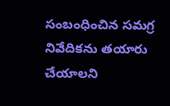సంబంధించిన సమగ్ర నివేదికను తయారు చేయాలని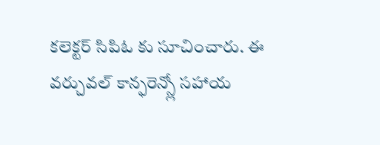కలెక్టర్ సిపిఓ కు సూచించారు. ఈ వర్చువల్ కాన్ఫరెన్స్లో సహాయ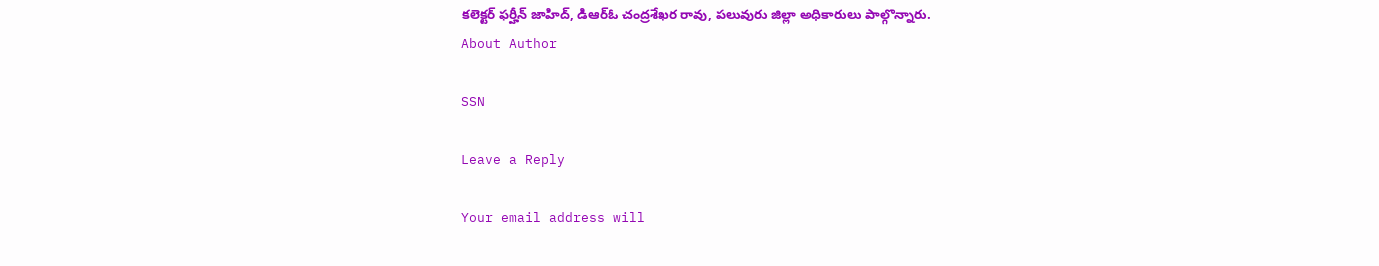కలెక్టర్ ఫర్హీన్ జాహిద్, డిఆర్ఓ చంద్రశేఖర రావు, పలువురు జిల్లా అధికారులు పాల్గొన్నారు.
About Author

SSN

Leave a Reply

Your email address will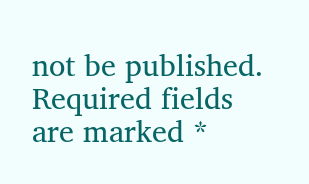not be published. Required fields are marked *